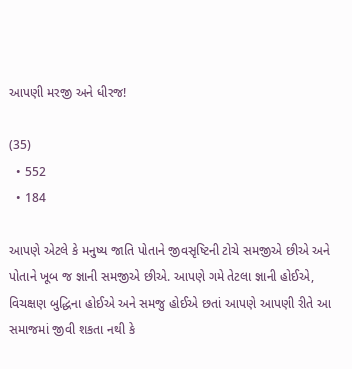આપણી મરજી અને ધીરજ!

(35)
  • 552
  • 184

આપણે એટલે કે મનુષ્ય જાતિ પોતાને જીવસૃષ્ટિની ટોચે સમજીએ છીએ અને પોતાને ખૂબ જ જ્ઞાની સમજીએ છીએ. આપણે ગમે તેટલા જ્ઞાની હોઈએ, વિચક્ષણ બુદ્ધિના હોઈએ અને સમજુ હોઈએ છતાં આપણે આપણી રીતે આ સમાજમાં જીવી શકતા નથી કે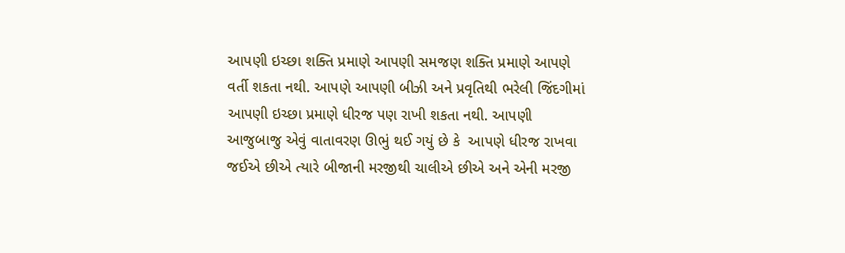આપણી ઇચ્છા શક્તિ પ્રમાણે આપણી સમજણ શક્તિ પ્રમાણે આપણે વર્તી શકતા નથી. આપણે આપણી બીઝી અને પ્રવૃતિથી ભરેલી જિંદગીમાં આપણી ઇચ્છા પ્રમાણે ધીરજ પણ રાખી શકતા નથી. આપણી આજુબાજુ એવું વાતાવરણ ઊભું થઈ ગયું છે કે  આપણે ધીરજ રાખવા જઈએ છીએ ત્યારે બીજાની મરજીથી ચાલીએ છીએ અને એની મરજી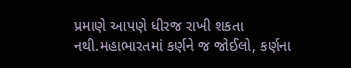પ્રમાણે આપણે ધીરજ રાખી શકતા નથી.મહાભારતમાં કર્ણને જ જોઈલો, કર્ણના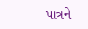પાત્રને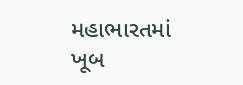મહાભારતમાં ખૂબ